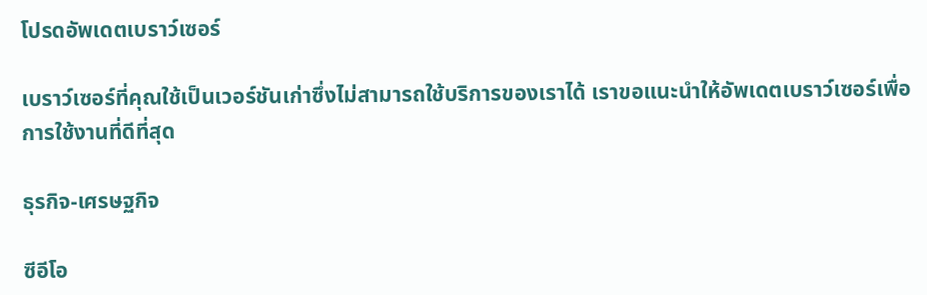โปรดอัพเดตเบราว์เซอร์

เบราว์เซอร์ที่คุณใช้เป็นเวอร์ชันเก่าซึ่งไม่สามารถใช้บริการของเราได้ เราขอแนะนำให้อัพเดตเบราว์เซอร์เพื่อการใช้งานที่ดีที่สุด

ธุรกิจ-เศรษฐกิจ

ซีอีโอ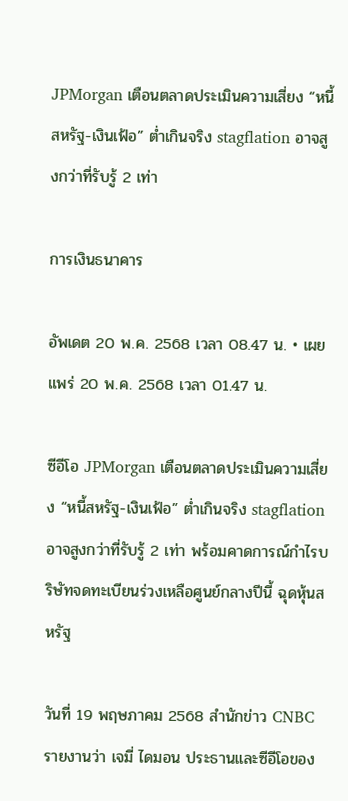JPMorgan เตือนตลาดประเมินความเสี่ยง “หนี้สหรัฐ-เงินเฟ้อ” ต่ำเกินจริง stagflation อาจสูงกว่าที่รับรู้ 2 เท่า

การเงินธนาคาร

อัพเดต 20 พ.ค. 2568 เวลา 08.47 น. • เผยแพร่ 20 พ.ค. 2568 เวลา 01.47 น.

ซีอีโอ JPMorgan เตือนตลาดประเมินความเสี่ยง “หนี้สหรัฐ-เงินเฟ้อ” ต่ำเกินจริง stagflation อาจสูงกว่าที่รับรู้ 2 เท่า พร้อมคาดการณ์กำไรบริษัทจดทะเบียนร่วงเหลือศูนย์กลางปีนี้ ฉุดหุ้นสหรัฐ

วันที่ 19 พฤษภาคม 2568 สำนักข่าว CNBC รายงานว่า เจมี่ ไดมอน ประธานและซีอีโอของ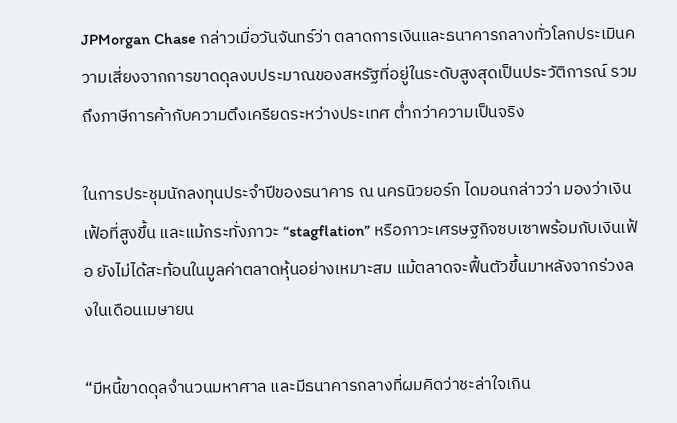JPMorgan Chase กล่าวเมื่อวันจันทร์ว่า ตลาดการเงินและธนาคารกลางทั่วโลกประเมินความเสี่ยงจากการขาดดุลงบประมาณของสหรัฐที่อยู่ในระดับสูงสุดเป็นประวัติการณ์ รวมถึงภาษีการค้ากับความตึงเครียดระหว่างประเทศ ต่ำกว่าความเป็นจริง

ในการประชุมนักลงทุนประจำปีของธนาคาร ณ นครนิวยอร์ก ไดมอนกล่าวว่า มองว่าเงินเฟ้อที่สูงขึ้น และแม้กระทั่งภาวะ “stagflation” หรือภาวะเศรษฐกิจซบเซาพร้อมกับเงินเฟ้อ ยังไม่ได้สะท้อนในมูลค่าตลาดหุ้นอย่างเหมาะสม แม้ตลาดจะฟื้นตัวขึ้นมาหลังจากร่วงลงในเดือนเมษายน

“มีหนี้ขาดดุลจำนวนมหาศาล และมีธนาคารกลางที่ผมคิดว่าชะล่าใจเกิน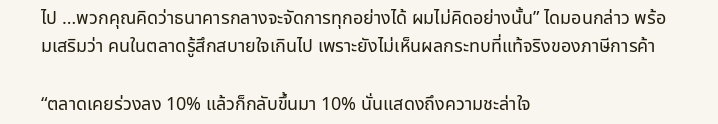ไป …พวกคุณคิดว่าธนาคารกลางจะจัดการทุกอย่างได้ ผมไม่คิดอย่างนั้น” ไดมอนกล่าว พร้อมเสริมว่า คนในตลาดรู้สึกสบายใจเกินไป เพราะยังไม่เห็นผลกระทบที่แท้จริงของภาษีการค้า

“ตลาดเคยร่วงลง 10% แล้วก็กลับขึ้นมา 10% นั่นแสดงถึงความชะล่าใจ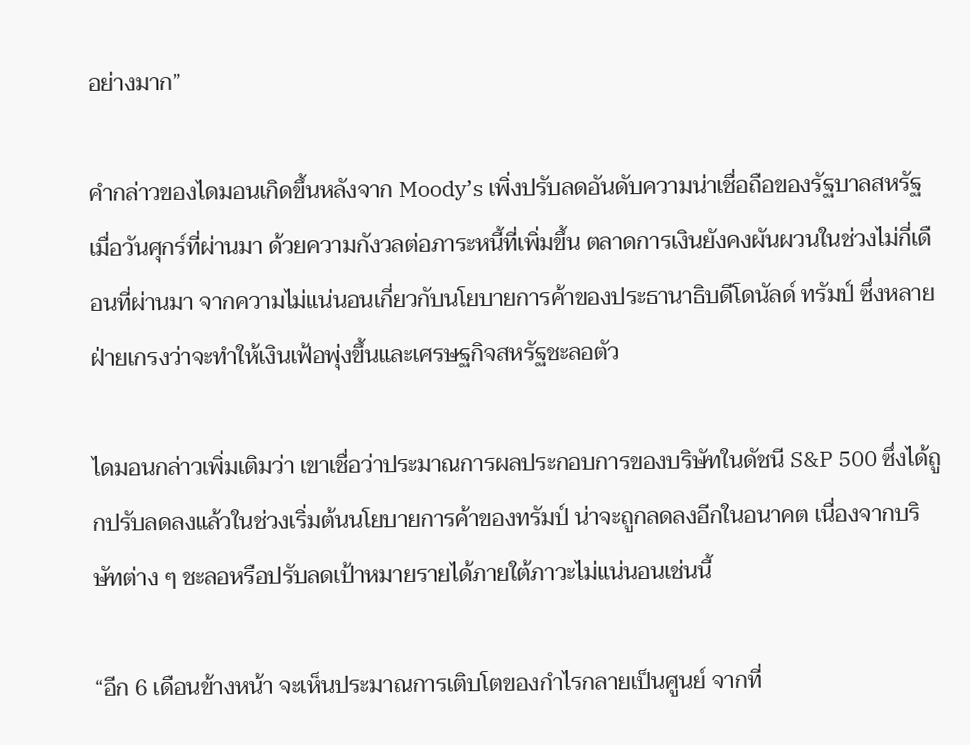อย่างมาก”

คำกล่าวของไดมอนเกิดขึ้นหลังจาก Moody’s เพิ่งปรับลดอันดับความน่าเชื่อถือของรัฐบาลสหรัฐเมื่อวันศุกร์ที่ผ่านมา ด้วยความกังวลต่อภาระหนี้ที่เพิ่มขึ้น ตลาดการเงินยังคงผันผวนในช่วงไม่กี่เดือนที่ผ่านมา จากความไม่แน่นอนเกี่ยวกับนโยบายการค้าของประธานาธิบดีโดนัลด์ ทรัมป์ ซึ่งหลายฝ่ายเกรงว่าจะทำให้เงินเฟ้อพุ่งขึ้นและเศรษฐกิจสหรัฐชะลอตัว

ไดมอนกล่าวเพิ่มเติมว่า เขาเชื่อว่าประมาณการผลประกอบการของบริษัทในดัชนี S&P 500 ซึ่งได้ถูกปรับลดลงแล้วในช่วงเริ่มต้นนโยบายการค้าของทรัมป์ น่าจะถูกลดลงอีกในอนาคต เนื่องจากบริษัทต่าง ๆ ชะลอหรือปรับลดเป้าหมายรายได้ภายใต้ภาวะไม่แน่นอนเช่นนี้

“อีก 6 เดือนข้างหน้า จะเห็นประมาณการเติบโตของกำไรกลายเป็นศูนย์ จากที่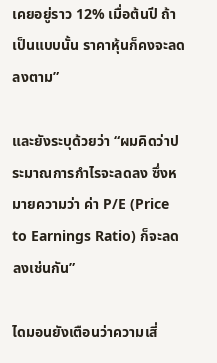เคยอยู่ราว 12% เมื่อต้นปี ถ้าเป็นแบบนั้น ราคาหุ้นก็คงจะลดลงตาม”

และยังระบุด้วยว่า “ผมคิดว่าประมาณการกำไรจะลดลง ซึ่งหมายความว่า ค่า P/E (Price to Earnings Ratio) ก็จะลดลงเช่นกัน”

ไดมอนยังเตือนว่าความเสี่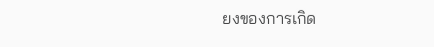ยงของการเกิด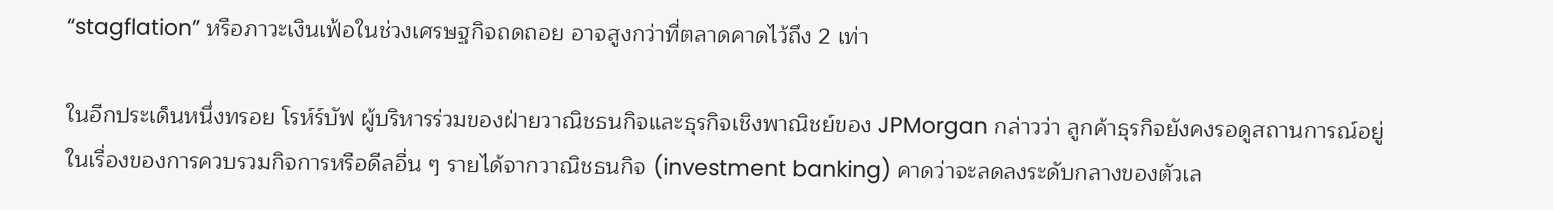“stagflation” หรือภาวะเงินเฟ้อในช่วงเศรษฐกิจถดถอย อาจสูงกว่าที่ตลาดคาดไว้ถึง 2 เท่า

ในอีกประเด็นหนึ่งทรอย โรห์ร์บัฟ ผู้บริหารร่วมของฝ่ายวาณิชธนกิจและธุรกิจเชิงพาณิชย์ของ JPMorgan กล่าวว่า ลูกค้าธุรกิจยังคงรอดูสถานการณ์อยู่ในเรื่องของการควบรวมกิจการหรือดีลอื่น ๆ รายได้จากวาณิชธนกิจ (investment banking) คาดว่าจะลดลงระดับกลางของตัวเล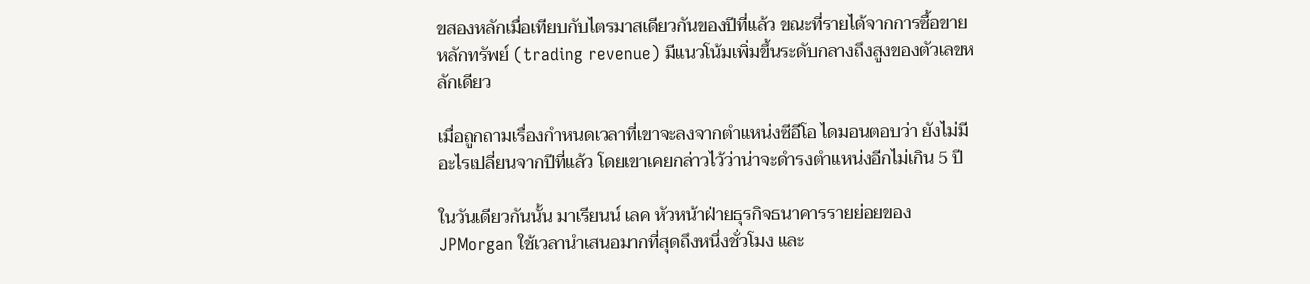ขสองหลักเมื่อเทียบกับไตรมาสเดียวกันของปีที่แล้ว ขณะที่รายได้จากการซื้อขายหลักทรัพย์ (trading revenue) มีแนวโน้มเพิ่มขึ้นระดับกลางถึงสูงของตัวเลขหลักเดียว

เมื่อถูกถามเรื่องกำหนดเวลาที่เขาจะลงจากตำแหน่งซีอีโอ ไดมอนตอบว่า ยังไม่มีอะไรเปลี่ยนจากปีที่แล้ว โดยเขาเคยกล่าวไว้ว่าน่าจะดำรงตำแหน่งอีกไม่เกิน 5 ปี

ในวันเดียวกันนั้น มาเรียนน์ เลค หัวหน้าฝ่ายธุรกิจธนาคารรายย่อยของ JPMorgan ใช้เวลานำเสนอมากที่สุดถึงหนึ่งชั่วโมง และ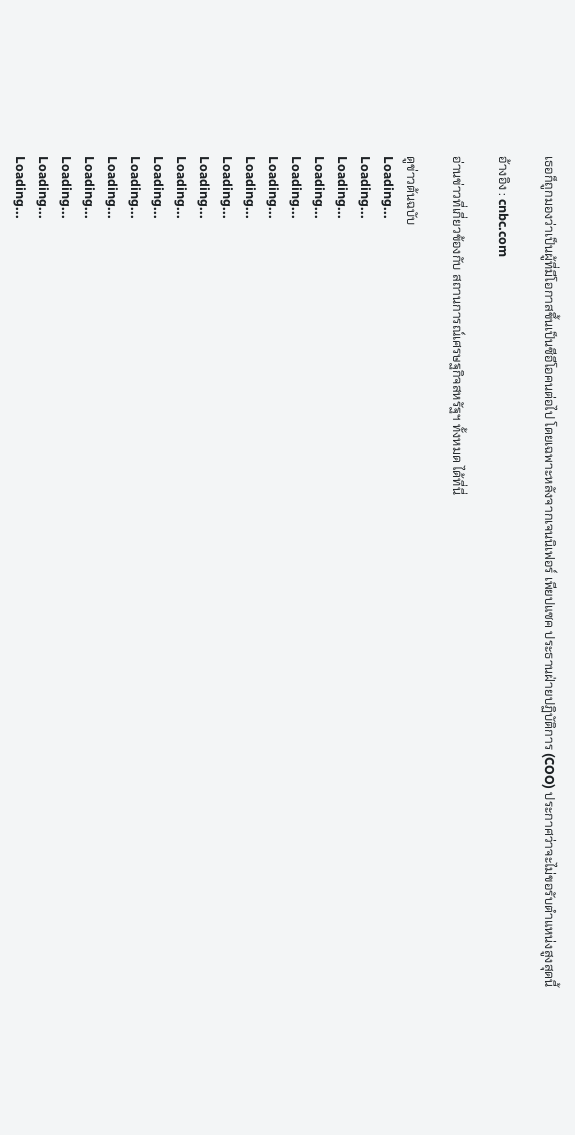เธอก็ถูกมองว่าเป็นผู้ที่มีโอกาสขึ้นเป็นซีอีโอคนต่อไป โดยเฉพาะหลังจากเจนนิเฟอร์ เพียปแซค ประธานฝ่ายปฏิบัติการ (COO) ประกาศว่าจะไม่ขอรับตำแหน่งสูงสุดนี้

อ้างอิง : cnbc.com

อ่านข่าวที่เกี่ยวข้องกับ สถานการณ์เศรษฐกิจสหรัฐฯ ทั้งหมด ได้ที่นี่

ดูข่าวต้นฉบับ
Loading...
Loading...
Loading...
Loading...
Loading...
Loading...
Loading...
Loading...
Loading...
Loading...
Loading...
Loading...
Loading...
Loading...
Loading...
Loading...
Loading...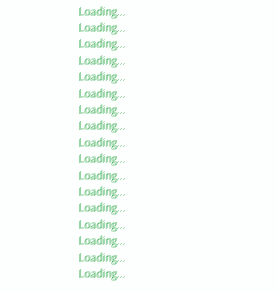Loading...
Loading...
Loading...
Loading...
Loading...
Loading...
Loading...
Loading...
Loading...
Loading...
Loading...
Loading...
Loading...
Loading...
Loading...
Loading...
Loading...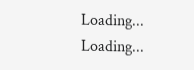Loading...
Loading...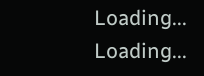Loading...
Loading...